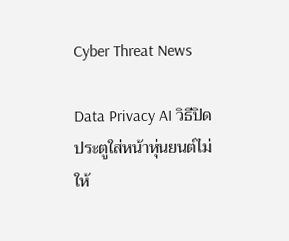Cyber Threat News

Data Privacy AI วิธีปิดประตูใส่หน้าหุ่นยนต์ไม่ให้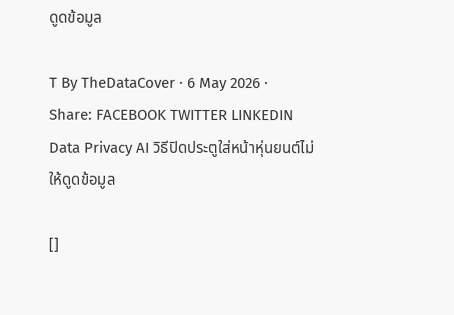ดูดข้อมูล

T By TheDataCover · 6 May 2026 ·
Share: FACEBOOK TWITTER LINKEDIN
Data Privacy AI วิธีปิดประตูใส่หน้าหุ่นยนต์ไม่ให้ดูดข้อมูล

[]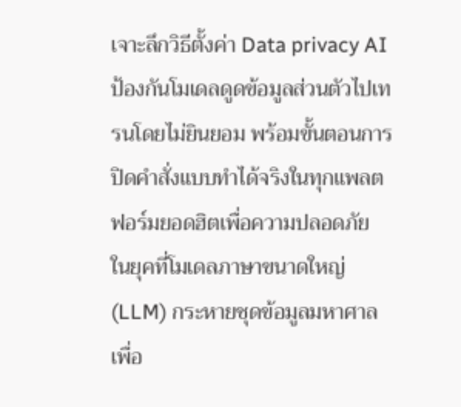เจาะลึกวิธีตั้งค่า Data privacy AI ป้องกันโมเดลดูดข้อมูลส่วนตัวไปเทรนโดยไม่ยินยอม พร้อมขั้นตอนการปิดคำสั่งแบบทำได้จริงในทุกแพลตฟอร์มยอดฮิตเพื่อความปลอดภัย
ในยุคที่โมเดลภาษาขนาดใหญ่ (LLM) กระหายชุดข้อมูลมหาศาลเพื่อ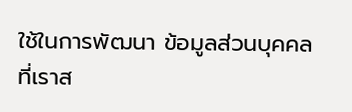ใช้ในการพัฒนา ข้อมูลส่วนบุคคลที่เราส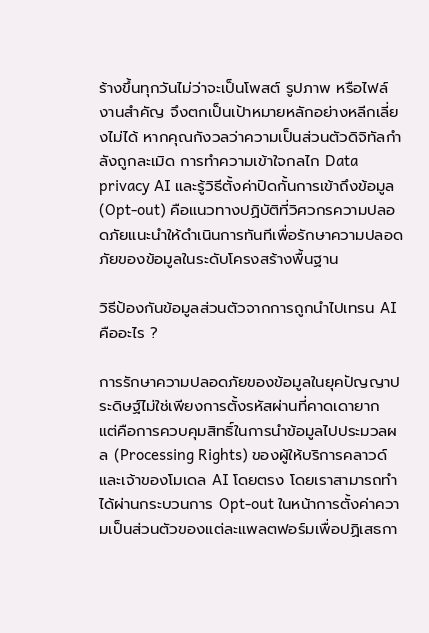ร้างขึ้นทุกวันไม่ว่าจะเป็นโพสต์ รูปภาพ หรือไฟล์งานสำคัญ จึงตกเป็นเป้าหมายหลักอย่างหลีกเลี่ยงไม่ได้ หากคุณกังวลว่าความเป็นส่วนตัวดิจิทัลกำลังถูกละเมิด การทำความเข้าใจกลไก Data privacy AI และรู้วิธีตั้งค่าปิดกั้นการเข้าถึงข้อมูล (Opt-out) คือแนวทางปฏิบัติที่วิศวกรความปลอดภัยแนะนำให้ดำเนินการทันทีเพื่อรักษาความปลอดภัยของข้อมูลในระดับโครงสร้างพื้นฐาน

วิธีป้องกันข้อมูลส่วนตัวจากการถูกนำไปเทรน AI คืออะไร ?

การรักษาความปลอดภัยของข้อมูลในยุคปัญญาประดิษฐ์ไม่ใช่เพียงการตั้งรหัสผ่านที่คาดเดายาก แต่คือการควบคุมสิทธิ์ในการนำข้อมูลไปประมวลผล (Processing Rights) ของผู้ให้บริการคลาวด์และเจ้าของโมเดล AI โดยตรง โดยเราสามารถทำได้ผ่านกระบวนการ Opt-out ในหน้าการตั้งค่าความเป็นส่วนตัวของแต่ละแพลตฟอร์มเพื่อปฏิเสธกา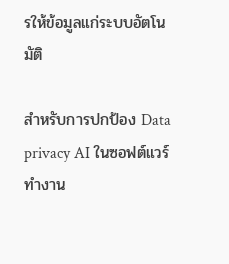รให้ข้อมูลแก่ระบบอัตโนมัติ

สำหรับการปกป้อง Data privacy AI ในซอฟต์แวร์ทำงาน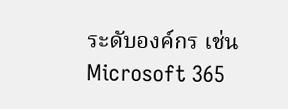ระดับองค์กร เช่น Microsoft 365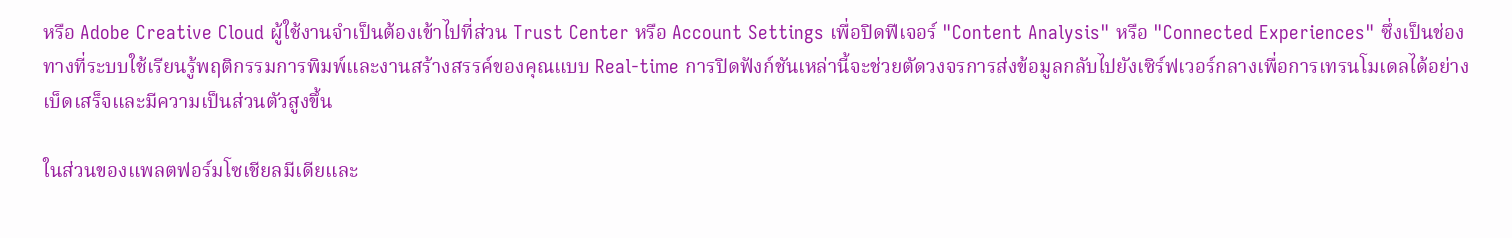หรือ Adobe Creative Cloud ผู้ใช้งานจำเป็นต้องเข้าไปที่ส่วน Trust Center หรือ Account Settings เพื่อปิดฟีเจอร์ "Content Analysis" หรือ "Connected Experiences" ซึ่งเป็นช่องทางที่ระบบใช้เรียนรู้พฤติกรรมการพิมพ์และงานสร้างสรรค์ของคุณแบบ Real-time การปิดฟังก์ชันเหล่านี้จะช่วยตัดวงจรการส่งข้อมูลกลับไปยังเซิร์ฟเวอร์กลางเพื่อการเทรนโมเดลได้อย่างเบ็ดเสร็จและมีความเป็นส่วนตัวสูงขึ้น

ในส่วนของแพลตฟอร์มโซเชียลมีเดียและ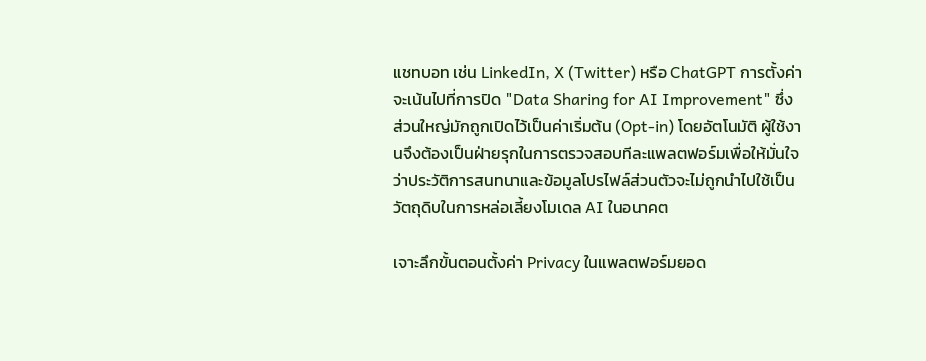แชทบอท เช่น LinkedIn, X (Twitter) หรือ ChatGPT การตั้งค่าจะเน้นไปที่การปิด "Data Sharing for AI Improvement" ซึ่งส่วนใหญ่มักถูกเปิดไว้เป็นค่าเริ่มต้น (Opt-in) โดยอัตโนมัติ ผู้ใช้งานจึงต้องเป็นฝ่ายรุกในการตรวจสอบทีละแพลตฟอร์มเพื่อให้มั่นใจว่าประวัติการสนทนาและข้อมูลโปรไฟล์ส่วนตัวจะไม่ถูกนำไปใช้เป็นวัตถุดิบในการหล่อเลี้ยงโมเดล AI ในอนาคต

เจาะลึกขั้นตอนตั้งค่า Privacy ในแพลตฟอร์มยอด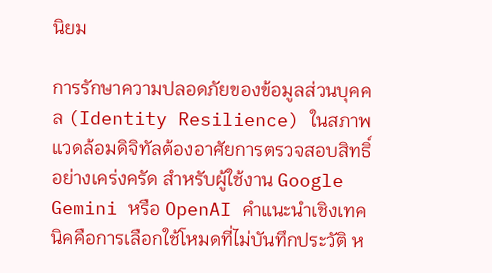นิยม

การรักษาความปลอดภัยของข้อมูลส่วนบุคคล (Identity Resilience) ในสภาพแวดล้อมดิจิทัลต้องอาศัยการตรวจสอบสิทธิ์อย่างเคร่งครัด สำหรับผู้ใช้งาน Google Gemini หรือ OpenAI คำแนะนำเชิงเทคนิคคือการเลือกใช้โหมดที่ไม่บันทึกประวัติ ห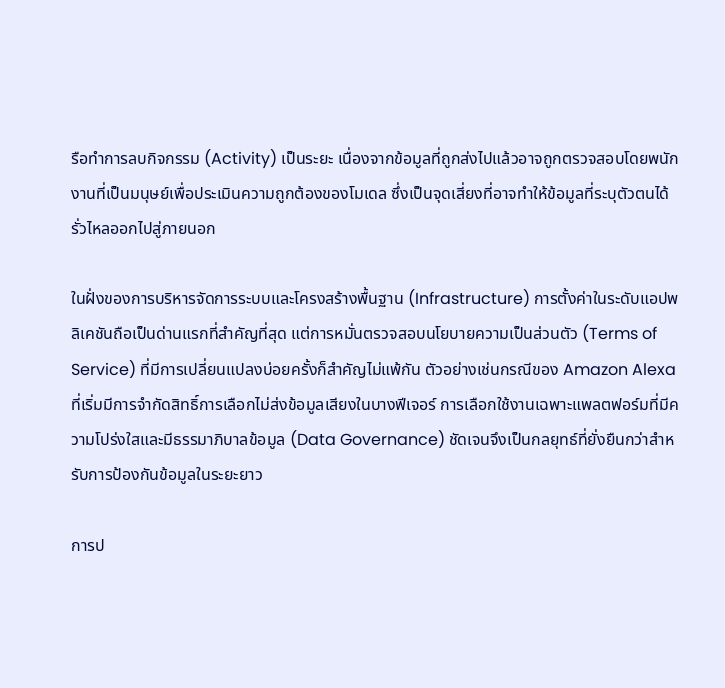รือทำการลบกิจกรรม (Activity) เป็นระยะ เนื่องจากข้อมูลที่ถูกส่งไปแล้วอาจถูกตรวจสอบโดยพนักงานที่เป็นมนุษย์เพื่อประเมินความถูกต้องของโมเดล ซึ่งเป็นจุดเสี่ยงที่อาจทำให้ข้อมูลที่ระบุตัวตนได้รั่วไหลออกไปสู่ภายนอก

ในฝั่งของการบริหารจัดการระบบและโครงสร้างพื้นฐาน (Infrastructure) การตั้งค่าในระดับแอปพลิเคชันถือเป็นด่านแรกที่สำคัญที่สุด แต่การหมั่นตรวจสอบนโยบายความเป็นส่วนตัว (Terms of Service) ที่มีการเปลี่ยนแปลงบ่อยครั้งก็สำคัญไม่แพ้กัน ตัวอย่างเช่นกรณีของ Amazon Alexa ที่เริ่มมีการจำกัดสิทธิ์การเลือกไม่ส่งข้อมูลเสียงในบางฟีเจอร์ การเลือกใช้งานเฉพาะแพลตฟอร์มที่มีความโปร่งใสและมีธรรมาภิบาลข้อมูล (Data Governance) ชัดเจนจึงเป็นกลยุทธ์ที่ยั่งยืนกว่าสำหรับการป้องกันข้อมูลในระยะยาว

การป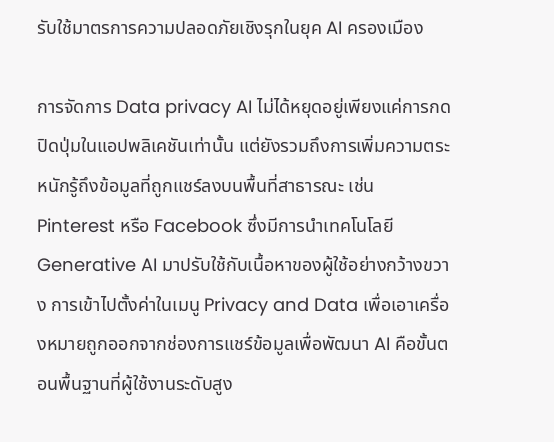รับใช้มาตรการความปลอดภัยเชิงรุกในยุค AI ครองเมือง

การจัดการ Data privacy AI ไม่ได้หยุดอยู่เพียงแค่การกดปิดปุ่มในแอปพลิเคชันเท่านั้น แต่ยังรวมถึงการเพิ่มความตระหนักรู้ถึงข้อมูลที่ถูกแชร์ลงบนพื้นที่สาธารณะ เช่น Pinterest หรือ Facebook ซึ่งมีการนำเทคโนโลยี Generative AI มาปรับใช้กับเนื้อหาของผู้ใช้อย่างกว้างขวาง การเข้าไปตั้งค่าในเมนู Privacy and Data เพื่อเอาเครื่องหมายถูกออกจากช่องการแชร์ข้อมูลเพื่อพัฒนา AI คือขั้นตอนพื้นฐานที่ผู้ใช้งานระดับสูง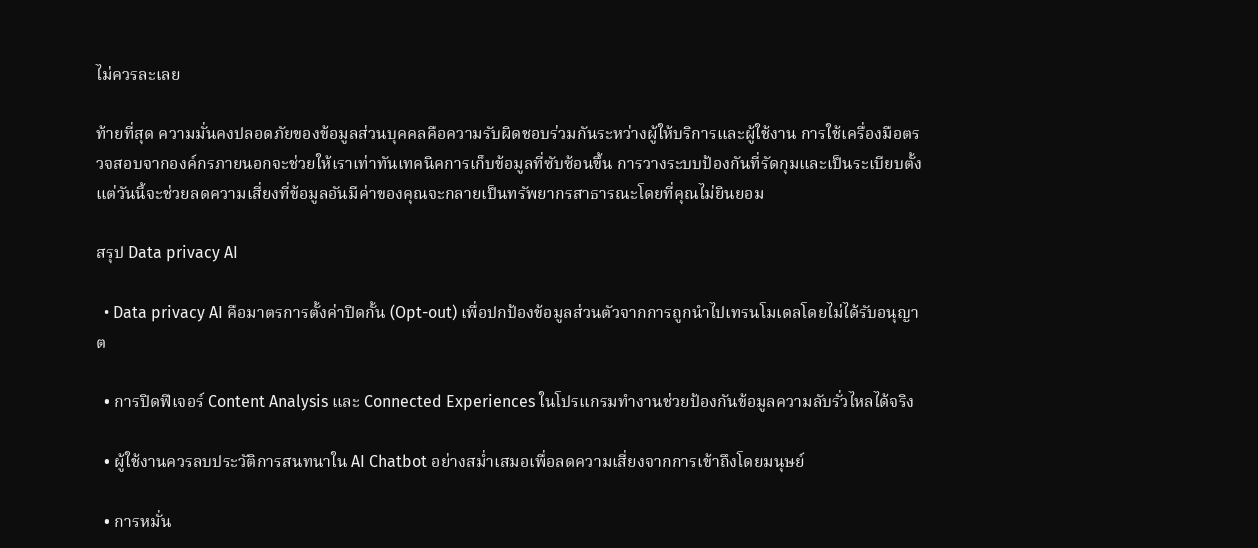ไม่ควรละเลย

ท้ายที่สุด ความมั่นคงปลอดภัยของข้อมูลส่วนบุคคลคือความรับผิดชอบร่วมกันระหว่างผู้ให้บริการและผู้ใช้งาน การใช้เครื่องมือตรวจสอบจากองค์กรภายนอกจะช่วยให้เราเท่าทันเทคนิคการเก็บข้อมูลที่ซับซ้อนขึ้น การวางระบบป้องกันที่รัดกุมและเป็นระเบียบตั้งแต่วันนี้จะช่วยลดความเสี่ยงที่ข้อมูลอันมีค่าของคุณจะกลายเป็นทรัพยากรสาธารณะโดยที่คุณไม่ยินยอม

สรุป Data privacy AI

  • Data privacy AI คือมาตรการตั้งค่าปิดกั้น (Opt-out) เพื่อปกป้องข้อมูลส่วนตัวจากการถูกนำไปเทรนโมเดลโดยไม่ได้รับอนุญาต

  • การปิดฟีเจอร์ Content Analysis และ Connected Experiences ในโปรแกรมทำงานช่วยป้องกันข้อมูลความลับรั่วไหลได้จริง

  • ผู้ใช้งานควรลบประวัติการสนทนาใน AI Chatbot อย่างสม่ำเสมอเพื่อลดความเสี่ยงจากการเข้าถึงโดยมนุษย์

  • การหมั่น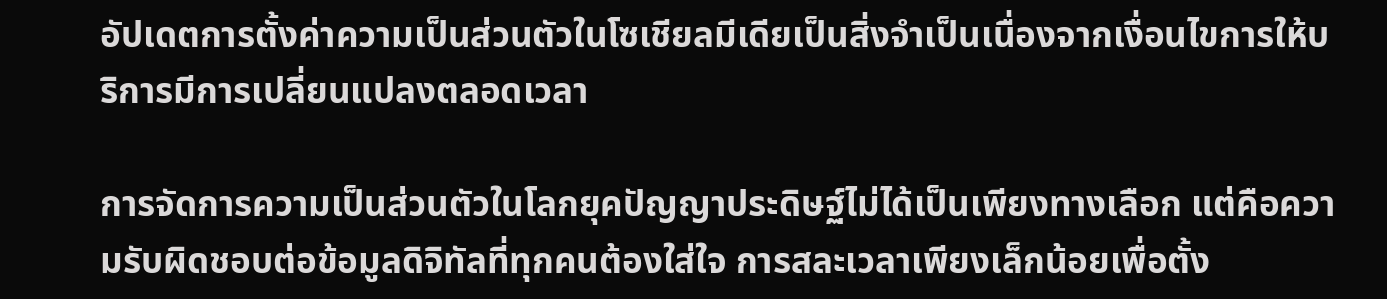อัปเดตการตั้งค่าความเป็นส่วนตัวในโซเชียลมีเดียเป็นสิ่งจำเป็นเนื่องจากเงื่อนไขการให้บริการมีการเปลี่ยนแปลงตลอดเวลา

การจัดการความเป็นส่วนตัวในโลกยุคปัญญาประดิษฐ์ไม่ได้เป็นเพียงทางเลือก แต่คือความรับผิดชอบต่อข้อมูลดิจิทัลที่ทุกคนต้องใส่ใจ การสละเวลาเพียงเล็กน้อยเพื่อตั้ง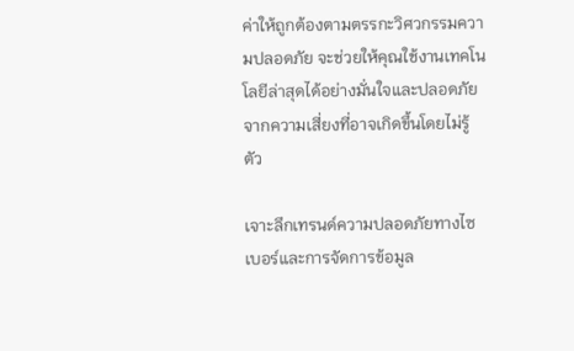ค่าให้ถูกต้องตามตรรกะวิศวกรรมความปลอดภัย จะช่วยให้คุณใช้งานเทคโนโลยีล่าสุดได้อย่างมั่นใจและปลอดภัยจากความเสี่ยงที่อาจเกิดขึ้นโดยไม่รู้ตัว

เจาะลึกเทรนด์ความปลอดภัยทางไซเบอร์และการจัดการข้อมูล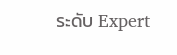ระดับ Expert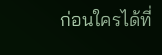ก่อนใครได้ที่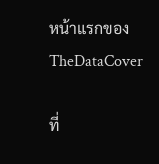หน้าแรกของ TheDataCover

ที่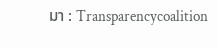มา : Transparencycoalition